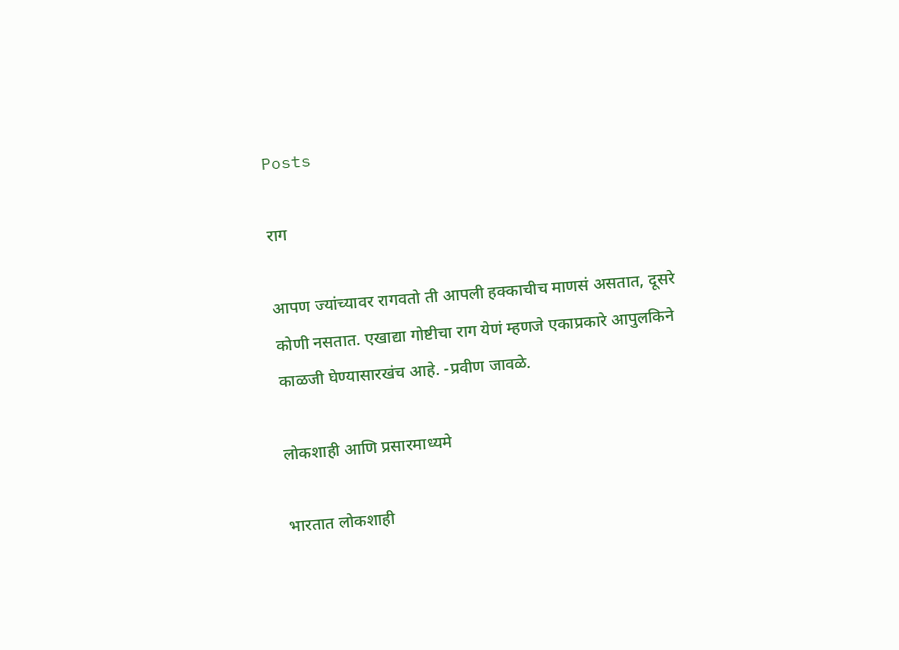Posts

राग

आपण ज्यांच्यावर रागवतो ती आपली हक्काचीच माणसं असतात, दूसरे कोणी नसतात. एखाद्या गोष्टीचा राग येणं म्हणजे एकाप्रकारे आपुलकिने काळजी घेण्यासारखंच आहे. -प्रवीण जावळे.

लोकशाही आणि प्रसारमाध्यमे

भारतात लोकशाही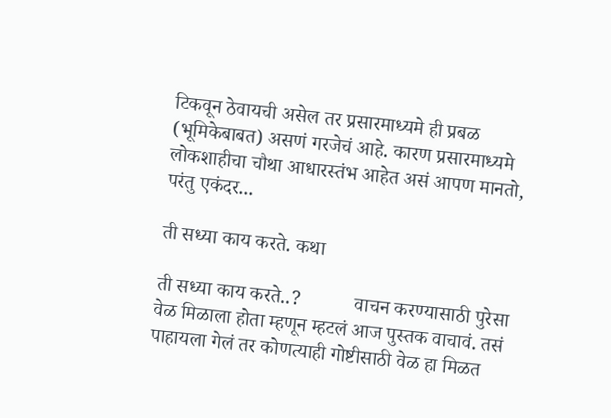टिकवून ठेवायची असेल तर प्रसारमाध्यमे ही प्रबळ (भूमिकेबाबत) असणं गरजेचं आहे. कारण प्रसारमाध्यमे लोकशाहीचा चौथा आधारस्तंभ आहेत असं आपण मानतो, परंतु एकंदर...

ती सध्या काय करते. कथा

ती सध्या काय करते..?           वाचन करण्यासाठी पुरेसा वेळ मिळाला होता म्हणून म्हटलं आज पुस्तक वाचावं. तसं पाहायला गेलं तर कोणत्याही गोष्टीसाठी वेळ हा मिळत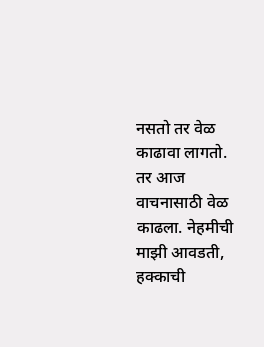नसतो तर वेळ काढावा लागतो. तर आज वाचनासाठी वेळ काढला. नेहमीची माझी आवडती, हक्काची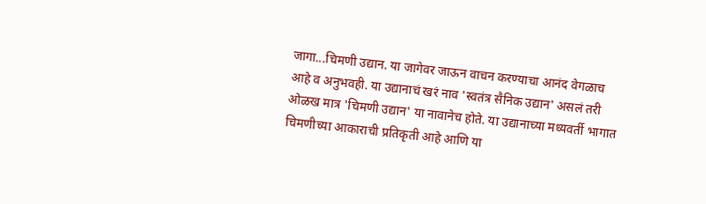जागा...चिमणी उद्यान. या जागेवर जाऊन वाचन करण्याचा आनंद वेगळाच आहे व अनुभवही. या उद्यानाचं खरं नाव 'स्वतंत्र सैनिक उद्यान' असलं तरी ओळख मात्र 'चिमणी उद्यान' या नावानेच होते. या उद्यानाच्या मध्यवर्ती भागात चिमणीच्या आकाराची प्रतिकृती आहे आणि या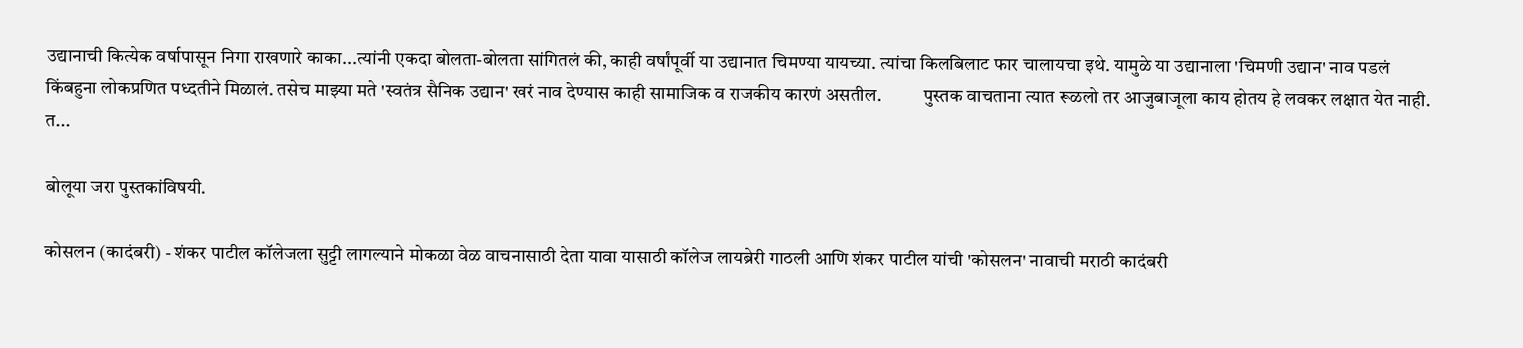उद्यानाची कित्येक वर्षापासून निगा राखणारे काका...त्यांनी एकदा बोलता-बोलता सांगितलं की, काही वर्षांपूर्वी या उद्यानात चिमण्या यायच्या. त्यांचा किलबिलाट फार चालायचा इथे. यामुळे या उद्यानाला 'चिमणी उद्यान' नाव पडलं किंबहुना लोकप्रणित पध्दतीने मिळालं. तसेच माझ्या मते 'स्वतंत्र सैनिक उद्यान' खरं नाव देण्यास काही सामाजिक व राजकीय कारणं असतील.           पुस्तक वाचताना त्यात रूळलो तर आजुबाजूला काय होतय हे लवकर लक्षात येत नाही. त...

बोलूया जरा पुस्तकांविषयी.

कोसलन (कादंबरी) - शंकर पाटील कॉलेजला सुट्टी लागल्याने मोकळा वेळ वाचनासाठी देता यावा यासाठी कॉलेज लायब्रेरी गाठली आणि शंकर पाटील यांची 'कोसलन' नावाची मराठी कादंबरी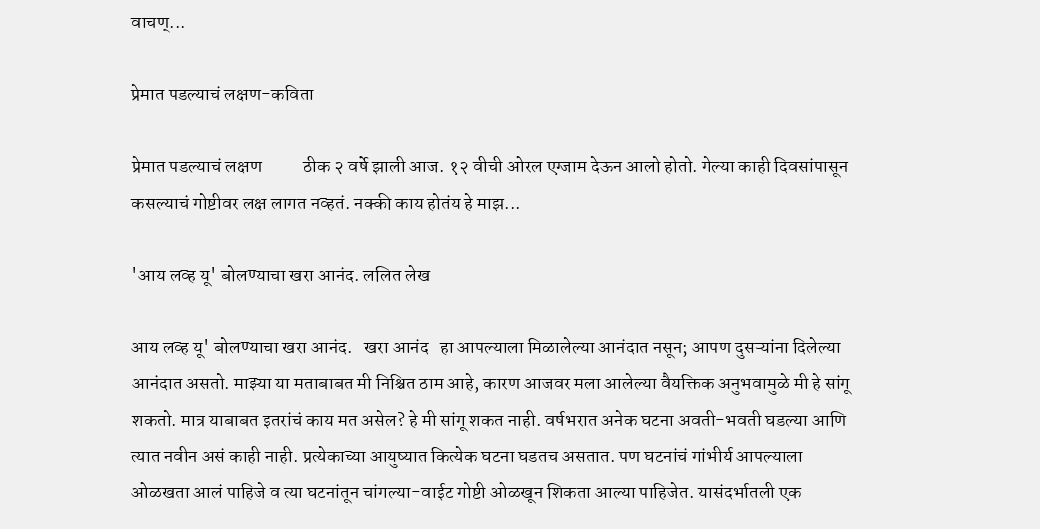वाचण्...

प्रेमात पडल्याचं लक्षण-कविता

प्रेमात पडल्याचं लक्षण           ठीक २ वर्षे झाली आज. १२ वीची ओरल एग्जाम देऊन आलो होतो. गेल्या काही दिवसांपासून कसल्याचं गोष्टीवर लक्ष लागत नव्हतं. नक्की काय होतंय हे माझ...

'आय लव्ह यू' बोलण्याचा खरा आनंद. ललित लेख

आय लव्ह यू' बोलण्याचा खरा आनंद.   खरा आनंद   हा आपल्याला मिळालेल्या आनंदात नसून; आपण दुसऱ्यांना दिलेल्या आनंदात असतो. माझ्या या मताबाबत मी निश्चित ठाम आहे, कारण आजवर मला आलेल्या वैयक्तिक अनुभवामुळे मी हे सांगू शकतो. मात्र याबाबत इतरांचं काय मत असेल? हे मी सांगू शकत नाही. वर्षभरात अनेक घटना अवती-भवती घडल्या आणि त्यात नवीन असं काही नाही. प्रत्येकाच्या आयुष्यात कित्येक घटना घडतच असतात. पण घटनांचं गांभीर्य आपल्याला ओळखता आलं पाहिजे व त्या घटनांतून चांगल्या-वाईट गोष्टी ओळखून शिकता आल्या पाहिजेत. यासंदर्भातली एक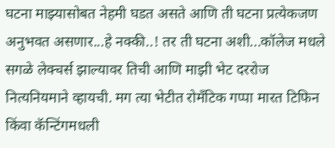घटना माझ्यासोबत नेहमी घडत असते आणि ती घटना प्रत्येकजण अनुभवत असणार...हे नक्की..! तर ती घटना अशी...कॉलेज मधले सगळे लेक्चर्स झाल्यावर तिची आणि माझी भेट दररोज नित्यनियमाने व्हायची. मग त्या भेटीत रोमॅंटिक गप्पा मारत टिफिन किंवा कॅन्टिंगमधली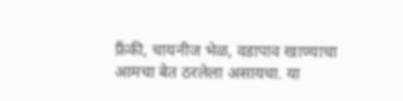फ्रैंकी, चायनीज भेळ, वडापाव खाण्याचा आमचा बेत ठरलेला असायचा. या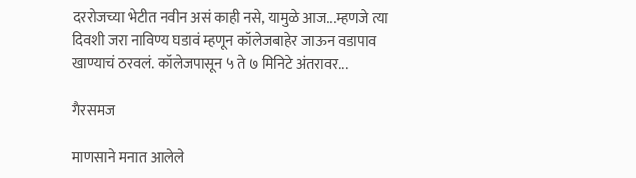दररोजच्या भेटीत नवीन असं काही नसे, यामुळे आज...म्हणजे त्या दिवशी जरा नाविण्य घडावं म्हणून कॉलेजबाहेर जाऊन वडापाव खाण्याचं ठरवलं. कॉलेजपासून ५ ते ७ मिनिटे अंतरावर...

गैरसमज

माणसाने मनात आलेले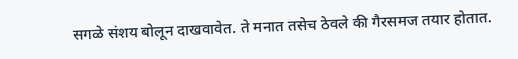सगळे संशय बोलून दाखवावेत. ते मनात तसेच ठेवले की गैरसमज तयार होतात.